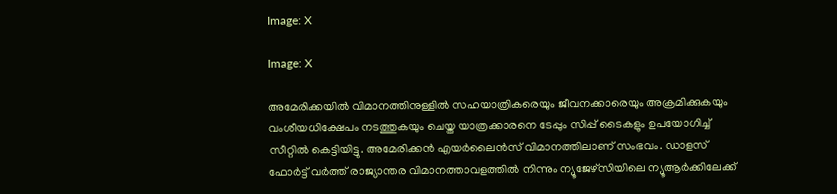Image: X

Image: X

അമേരിക്കയിൽ വിമാനത്തിനുള്ളിൽ സഹയാത്രികരെയും ജീവനക്കാരെയും അക്രമിക്കുകയും വംശീയധിക്ഷേപം നടത്തുകയും ചെയ്ത യാത്രക്കാരനെ ടേപ്പും സിപ്പ് ടൈകളും ഉപയോഗിച്ച് സീറ്റിൽ കെട്ടിയിട്ടു. അമേരിക്കൻ എയർലൈൻസ് വിമാനത്തിലാണ് സംഭവം. ഡാളസ് ഫോർട്ട് വർത്ത് രാജ്യാന്തര വിമാനത്താവളത്തിൽ നിന്നും ന്യൂജേഴ്‌സിയിലെ ന്യൂആർക്കിലേക്ക്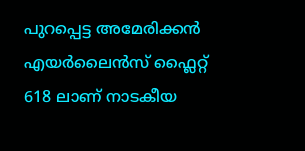പുറപ്പെട്ട അമേരിക്കൻ എയർലൈൻസ് ഫ്ലൈറ്റ് 618 ലാണ് നാ‍ടകീയ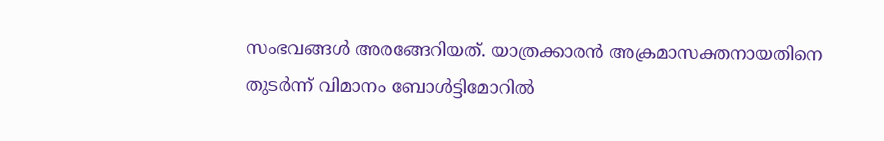സംഭവങ്ങൾ അരങ്ങേറിയത്. യാത്രക്കാരൻ അക്രമാസക്തനായതിനെ തുടർന്ന് വിമാനം ബോൾട്ടിമോറില്‍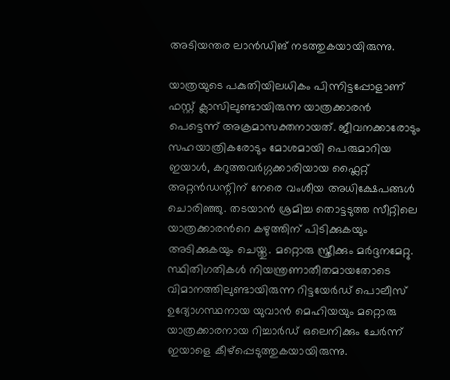അടിയന്തര ലാന്‍ഡിങ് നടത്തുകയായിരുന്നു.

യാത്രയുടെ പകുതിയിലധികം പിന്നിട്ടപ്പോളാണ് ഫസ്റ്റ് ക്ലാസിലുണ്ടായിരുന്ന യാത്രക്കാരൻ പെട്ടെന്ന് അക്രമാസക്തനായത്. ജീവനക്കാരോടും സഹയാത്രികരോടും മോശമായി പെരുമാറിയ ഇയാൾ, കറുത്തവർഗ്ഗക്കാരിയായ ഫ്ലൈറ്റ് അറ്റൻഡന്റിന് നേരെ വംശീയ അധിക്ഷേപങ്ങൾ ചൊരിഞ്ഞു. തടയാൻ ശ്രമിച്ച തൊട്ടടുത്ത സീറ്റിലെ യാത്രക്കാരന്‍റെ കഴുത്തിന് പിടിക്കുകയും അടിക്കുകയും ചെയ്തു. മറ്റൊരു സ്ത്രീക്കും മർദ്ദനമേറ്റു. സ്ഥിതിഗതികൾ നിയന്ത്രണാതീതമായതോടെ വിമാനത്തിലുണ്ടായിരുന്ന റിട്ടയേർഡ് പൊലീസ് ഉദ്യോഗസ്ഥനായ യുവാൻ മെഹിയയും മറ്റൊരു യാത്രക്കാരനായ റിച്ചാർഡ് ഒലെനിക്കും ചേർന്ന് ഇയാളെ കീഴ്‌പ്പെടുത്തുകയായിരുന്നു.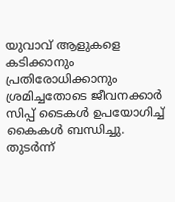യുവാവ് ആളുകളെ കടിക്കാനും പ്രതിരോധിക്കാനും ശ്രമിച്ചതോടെ ജീവനക്കാർ സിപ്പ് ടൈകൾ ഉപയോഗിച്ച് കൈകൾ ബന്ധിച്ചു. തുടർന്ന്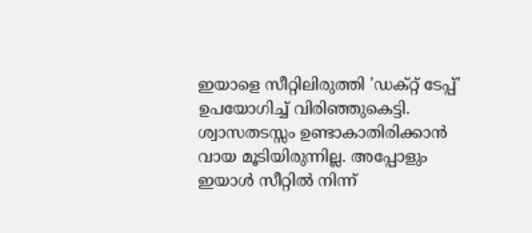ഇയാളെ സീറ്റിലിരുത്തി 'ഡക്റ്റ് ടേപ്പ്' ഉപയോഗിച്ച് വിരി‍ഞ്ഞുകെട്ടി. ശ്വാസതടസ്സം ഉണ്ടാകാതിരിക്കാൻ വായ മൂടിയിരുന്നില്ല. അപ്പോളും ഇയാള്‍ സീറ്റില്‍ നിന്ന്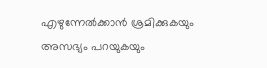എഴുന്നേല്‍ക്കാന്‍ ശ്രമിക്കുകയും അസഭ്യം പറയുകയും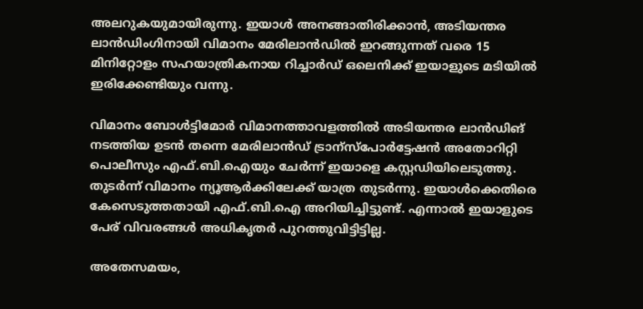അലറുകയുമായിരുന്നു. ഇയാള്‍ അനങ്ങാതിരിക്കാന്‍, അടിയന്തര ലാൻഡിംഗിനായി വിമാനം മേരിലാൻഡിൽ ഇറങ്ങുന്നത് വരെ 15 മിനിറ്റോളം സഹയാത്രികനായ റിച്ചാർഡ് ഒലെനിക്ക് ഇയാളുടെ മടിയില്‍ ഇരിക്കേണ്ടിയും വന്നു.

വിമാനം ബോൾട്ടിമോർ വിമാനത്താവളത്തിൽ അടിയന്തര ലാൻഡിങ് നടത്തിയ ഉടൻ തന്നെ മേരിലാൻഡ് ട്രാന്സ്പോർട്ടേഷൻ അതോറിറ്റി പൊലീസും എഫ്.ബി.ഐയും ചേർന്ന് ഇയാളെ കസ്റ്റഡിയിലെടുത്തു. തുടർന്ന് വിമാനം ന്യൂആർക്കിലേക്ക് യാത്ര തുടർന്നു. ഇയാൾക്കെതിരെ കേസെടുത്തതായി എഫ്.ബി.ഐ അറിയിച്ചിട്ടുണ്ട്. എന്നാൽ ഇയാളുടെ പേര് വിവരങ്ങൾ അധികൃതർ പുറത്തുവിട്ടിട്ടില്ല.

അതേസമയം,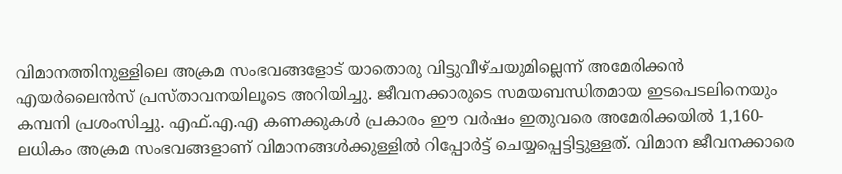വിമാനത്തിനുള്ളിലെ അക്രമ സംഭവങ്ങളോട് യാതൊരു വിട്ടുവീഴ്ചയുമില്ലെന്ന് അമേരിക്കൻ എയർലൈൻസ് പ്രസ്താവനയിലൂടെ അറിയിച്ചു. ജീവനക്കാരുടെ സമയബന്ധിതമായ ഇടപെടലിനെയും കമ്പനി പ്രശംസിച്ചു. എഫ്.എ.എ കണക്കുകൾ പ്രകാരം ഈ വർഷം ഇതുവരെ അമേരിക്കയില്‍ 1,160-ലധികം അക്രമ സംഭവങ്ങളാണ് വിമാനങ്ങൾക്കുള്ളിൽ റിപ്പോർട്ട് ചെയ്യപ്പെട്ടിട്ടുള്ളത്. വിമാന ജീവനക്കാരെ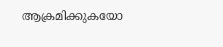ആക്രമിക്കുകയോ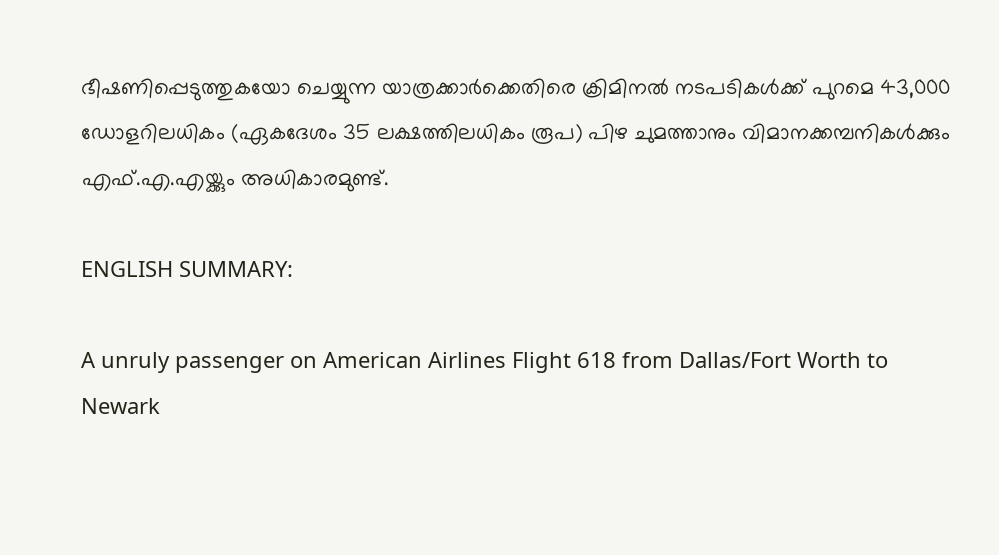ഭീഷണിപ്പെടുത്തുകയോ ചെയ്യുന്ന യാത്രക്കാർക്കെതിരെ ക്രിമിനൽ നടപടികൾക്ക് പുറമെ 43,000 ഡോളറിലധികം (ഏകദേശം 35 ലക്ഷത്തിലധികം രൂപ) പിഴ ചുമത്താനും വിമാനക്കമ്പനികൾക്കും എഫ്.എ.എയ്ക്കും അധികാരമുണ്ട്.

ENGLISH SUMMARY:

A unruly passenger on American Airlines Flight 618 from Dallas/Fort Worth to Newark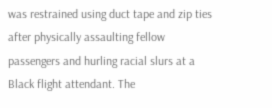was restrained using duct tape and zip ties after physically assaulting fellow passengers and hurling racial slurs at a Black flight attendant. The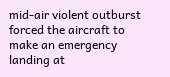mid-air violent outburst forced the aircraft to make an emergency landing at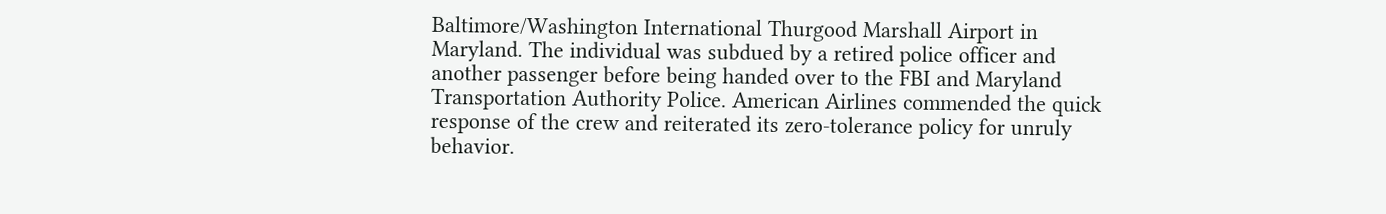Baltimore/Washington International Thurgood Marshall Airport in Maryland. The individual was subdued by a retired police officer and another passenger before being handed over to the FBI and Maryland Transportation Authority Police. American Airlines commended the quick response of the crew and reiterated its zero-tolerance policy for unruly behavior.